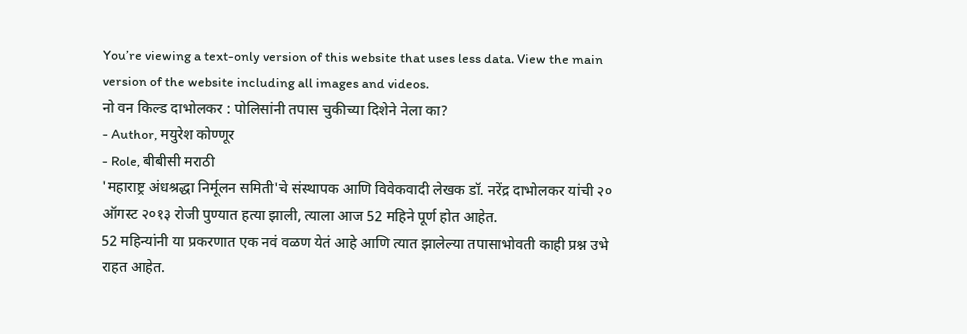You’re viewing a text-only version of this website that uses less data. View the main version of the website including all images and videos.
नो वन किल्ड दाभोलकर : पोलिसांनी तपास चुकीच्या दिशेने नेला का?
- Author, मयुरेश कोण्णूर
- Role, बीबीसी मराठी
'महाराष्ट्र अंधश्रद्धा निर्मूलन समिती'चे संस्थापक आणि विवेकवादी लेखक डॉ. नरेंद्र दाभोलकर यांची २० ऑगस्ट २०१३ रोजी पुण्यात हत्या झाली, त्याला आज 52 महिने पूर्ण होत आहेत.
52 महिन्यांनी या प्रकरणात एक नवं वळण येतं आहे आणि त्यात झालेल्या तपासाभोवती काही प्रश्न उभे राहत आहेत.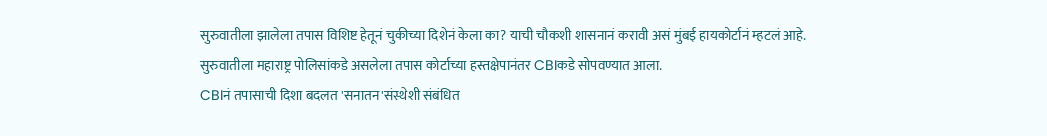सुरुवातीला झालेला तपास विशिष्ट हेतूनं चुकीच्या दिशेनं केला का? याची चौकशी शासनानं करावी असं मुंबई हायकोर्टानं म्हटलं आहे.
सुरुवातीला महाराष्ट्र पोलिसांकडे असलेला तपास कोर्टाच्या हस्तक्षेपानंतर CBIकडे सोपवण्यात आला.
CBIनं तपासाची दिशा बदलत 'सनातन'संस्थेशी संबंधित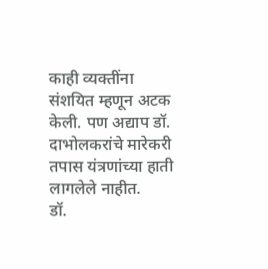काही व्यक्तींना संशयित म्हणून अटक केली. पण अद्याप डॉ. दाभोलकरांचे मारेकरी तपास यंत्रणांच्या हाती लागलेले नाहीत.
डॉ.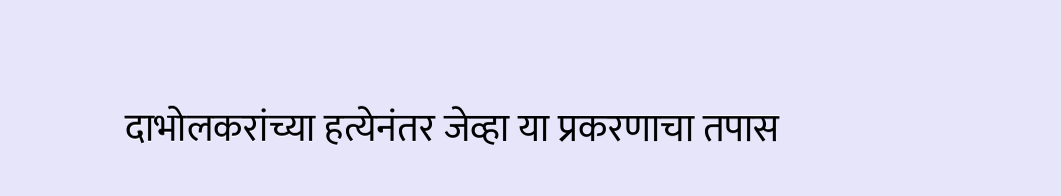दाभोलकरांच्या हत्येनंतर जेव्हा या प्रकरणाचा तपास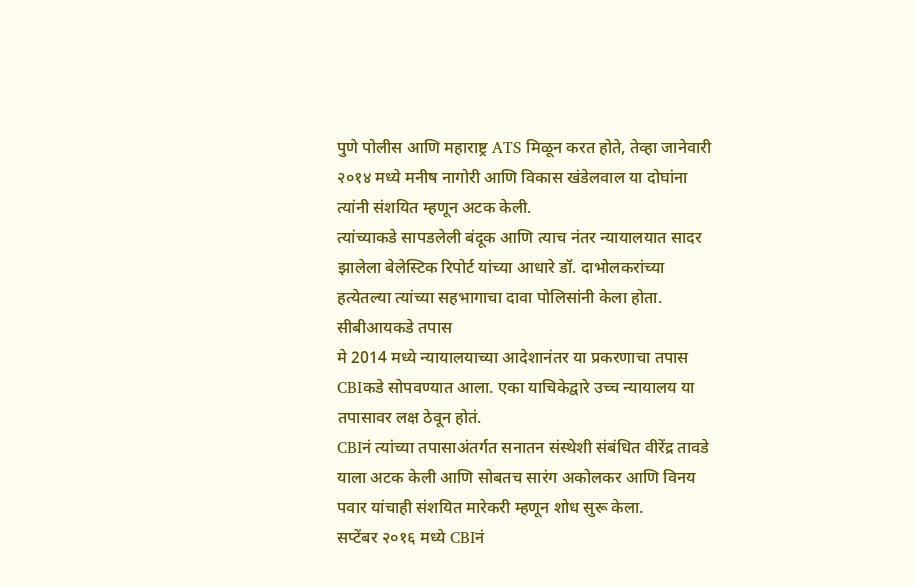पुणे पोलीस आणि महाराष्ट्र ATS मिळून करत होते, तेव्हा जानेवारी २०१४ मध्ये मनीष नागोरी आणि विकास खंडेलवाल या दोघांना त्यांनी संशयित म्हणून अटक केली.
त्यांच्याकडे सापडलेली बंदूक आणि त्याच नंतर न्यायालयात सादर झालेला बेलेस्टिक रिपोर्ट यांच्या आधारे डॉ. दाभोलकरांच्या हत्येतल्या त्यांच्या सहभागाचा दावा पोलिसांनी केला होता.
सीबीआयकडे तपास
मे 2014 मध्ये न्यायालयाच्या आदेशानंतर या प्रकरणाचा तपास CBIकडे सोपवण्यात आला. एका याचिकेद्वारे उच्च न्यायालय या तपासावर लक्ष ठेवून होतं.
CBIनं त्यांच्या तपासाअंतर्गत सनातन संस्थेशी संबंधित वीरेंद्र तावडे याला अटक केली आणि सोबतच सारंग अकोलकर आणि विनय पवार यांचाही संशयित मारेकरी म्हणून शोध सुरू केला.
सप्टेंबर २०१६ मध्ये CBIनं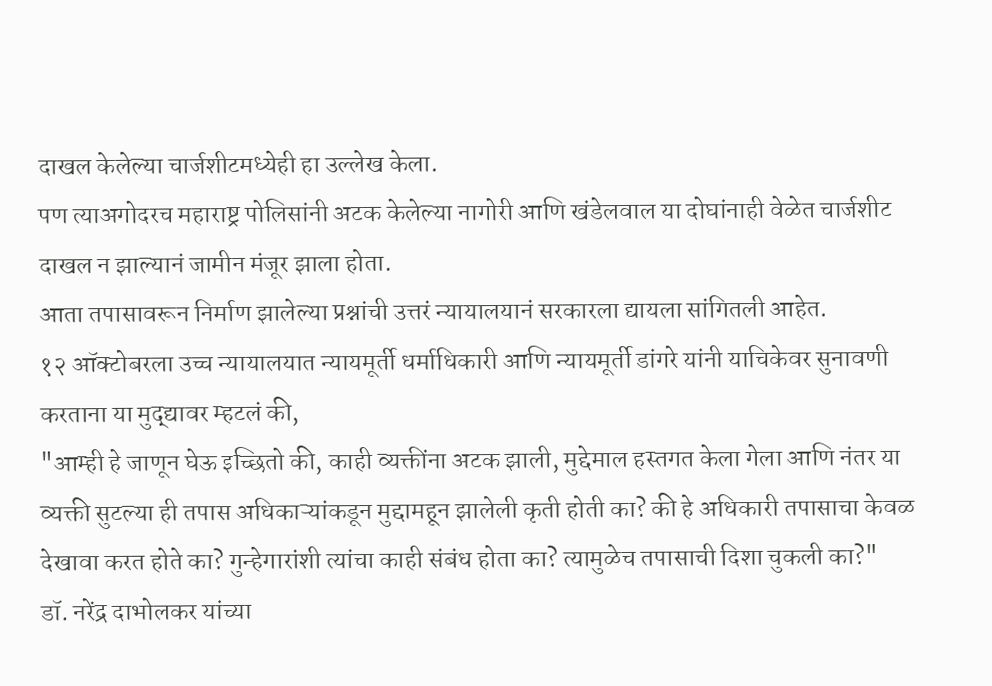दाखल केलेल्या चार्जशीटमध्येही हा उल्लेख केला.
पण त्याअगोदरच महाराष्ट्र पोलिसांनी अटक केलेल्या नागोरी आणि खंडेलवाल या दोघांनाही वेळेत चार्जशीट दाखल न झाल्यानं जामीन मंजूर झाला होता.
आता तपासावरून निर्माण झालेल्या प्रश्नांची उत्तरं न्यायालयानं सरकारला द्यायला सांगितली आहेत.
१२ ऑक्टोबरला उच्च न्यायालयात न्यायमूर्ती धर्माधिकारी आणि न्यायमूर्ती डांगरे यांनी याचिकेवर सुनावणी करताना या मुद्द्यावर म्हटलं की,
"आम्ही हे जाणून घेऊ इच्छितो की, काही व्यक्तींना अटक झाली, मुद्देमाल हस्तगत केला गेला आणि नंतर या व्यक्ती सुटल्या ही तपास अधिकाऱ्यांकडून मुद्दामहून झालेली कृती होती का? की हे अधिकारी तपासाचा केवळ देखावा करत होते का? गुन्हेगारांशी त्यांचा काही संबंध होता का? त्यामुळेच तपासाची दिशा चुकली का?"
डॉ. नरेंद्र दाभोलकर यांच्या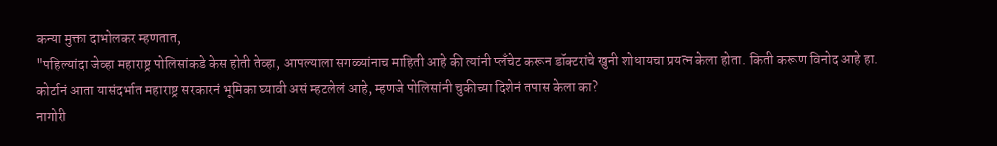कन्या मुक्ता दाभोलकर म्हणतात,
"पहिल्यांदा जेव्हा महाराष्ट्र पोलिसांकडे केस होती तेव्हा, आपल्याला सगळ्यांनाच माहिती आहे की त्यांनी प्लँचेट करून डॉक्टरांचे खुनी शोधायचा प्रयत्न केला होता. किती करूण विनोद आहे हा. कोर्टानं आता यासंदर्भात महाराष्ट्र सरकारनं भूमिका घ्यावी असं म्हटलेलं आहे, म्हणजे पोलिसांनी चुकीच्या दिशेनं तपास केला का?
नागोरी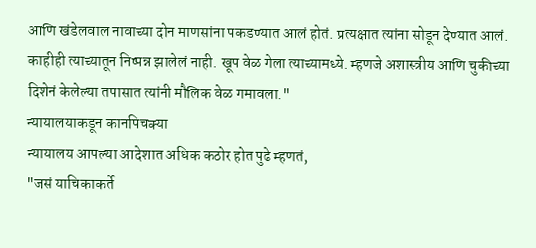आणि खंडेलवाल नावाच्या दोन माणसांना पकडण्यात आलं होतं. प्रत्यक्षात त्यांना सोडून देण्यात आलं. काहीही त्याच्यातून निष्पन्न झालेलं नाही. खूप वेळ गेला त्याच्यामध्ये. म्हणजे अशास्त्रीय आणि चुकीच्या दिशेनं केलेल्या तपासात त्यांनी मौलिक वेळ गमावला."
न्यायालयाकडून कानपिचक्या
न्यायालय आपल्या आदेशात अधिक कठोर होत पुढे म्हणतं,
"जसं याचिकाकर्ते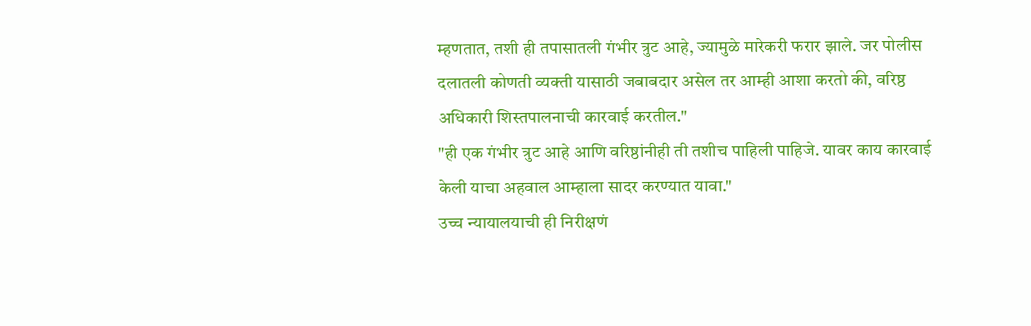म्हणतात, तशी ही तपासातली गंभीर त्रुट आहे, ज्यामुळे मारेकरी फरार झाले. जर पोलीस दलातली कोणती व्यक्ती यासाठी जबाबदार असेल तर आम्ही आशा करतो की, वरिष्ठ अधिकारी शिस्तपालनाची कारवाई करतील."
"ही एक गंभीर त्रुट आहे आणि वरिष्ठांनीही ती तशीच पाहिली पाहिजे. यावर काय कारवाई केली याचा अहवाल आम्हाला सादर करण्यात यावा."
उच्च न्यायालयाची ही निरीक्षणं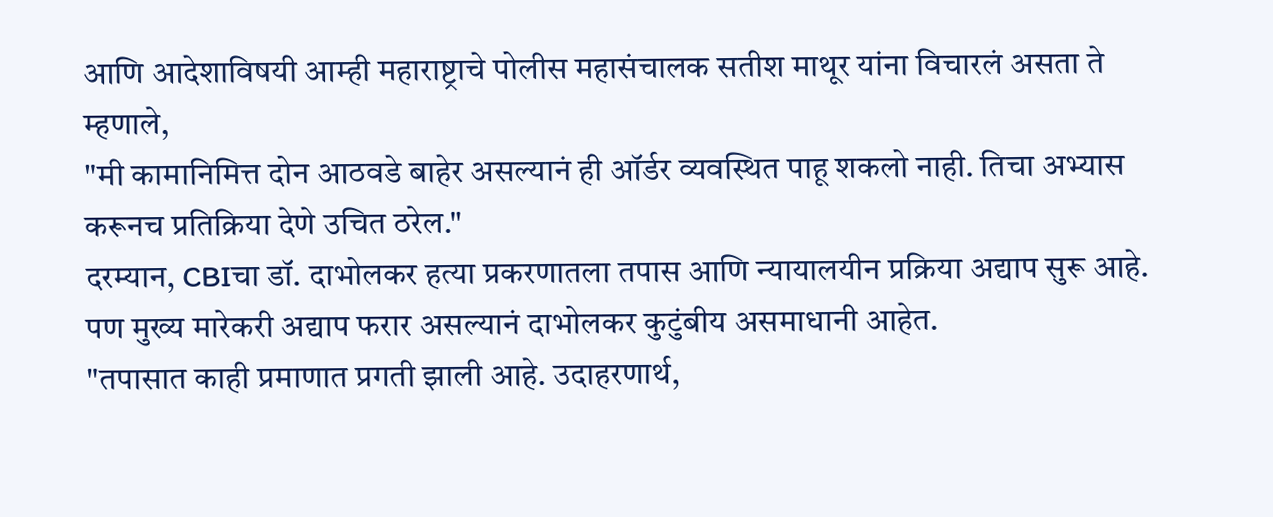आणि आदेशाविषयी आम्ही महाराष्ट्राचे पोलीस महासंचालक सतीश माथूर यांना विचारलं असता ते म्हणाले,
"मी कामानिमित्त दोन आठवडे बाहेर असल्यानं ही ऑर्डर व्यवस्थित पाहू शकलो नाही. तिचा अभ्यास करूनच प्रतिक्रिया देणे उचित ठरेल."
दरम्यान, CBIचा डॉ. दाभोलकर हत्या प्रकरणातला तपास आणि न्यायालयीन प्रक्रिया अद्याप सुरू आहे. पण मुख्य मारेकरी अद्याप फरार असल्यानं दाभोलकर कुटुंबीय असमाधानी आहेत.
"तपासात काही प्रमाणात प्रगती झाली आहे. उदाहरणार्थ,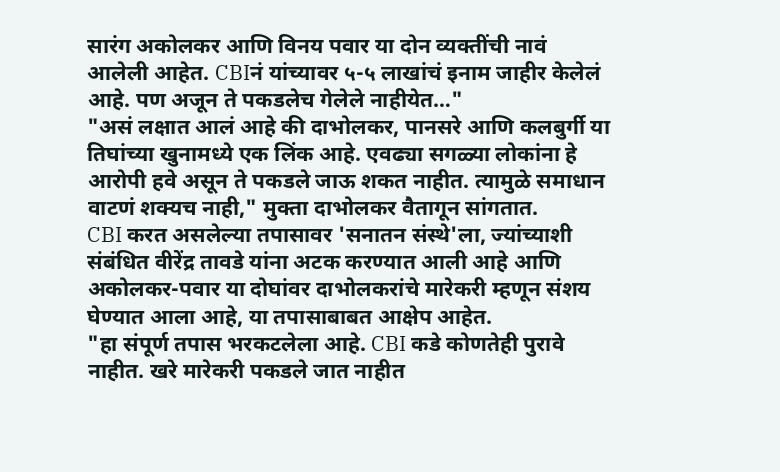सारंग अकोलकर आणि विनय पवार या दोन व्यक्तींची नावं आलेली आहेत. CBIनं यांच्यावर ५-५ लाखांचं इनाम जाहीर केलेलं आहे. पण अजून ते पकडलेच गेलेले नाहीयेत…"
"असं लक्षात आलं आहे की दाभोलकर, पानसरे आणि कलबुर्गी या तिघांच्या खुनामध्ये एक लिंक आहे. एवढ्या सगळ्या लोकांना हे आरोपी हवे असून ते पकडले जाऊ शकत नाहीत. त्यामुळे समाधान वाटणं शक्यच नाही," मुक्ता दाभोलकर वैतागून सांगतात.
CBI करत असलेल्या तपासावर 'सनातन संस्थे'ला, ज्यांच्याशी संबंधित वीरेंद्र तावडे यांना अटक करण्यात आली आहे आणि अकोलकर-पवार या दोघांवर दाभोलकरांचे मारेकरी म्हणून संशय घेण्यात आला आहे, या तपासाबाबत आक्षेप आहेत.
"हा संपूर्ण तपास भरकटलेला आहे. CBI कडे कोणतेही पुरावे नाहीत. खरे मारेकरी पकडले जात नाहीत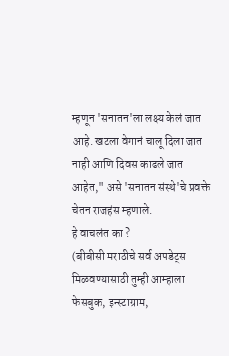म्हणून 'सनातन'ला लक्ष्य केलं जात आहे. खटला वेगानं चालू दिला जात नाही आणि दिवस काढले जात आहेत," असे 'सनातन संस्थे'चे प्रवक्ते चेतन राजहंस म्हणाले.
हे वाचलंत का ?
(बीबीसी मराठीचे सर्व अपडेट्स मिळवण्यासाठी तुम्ही आम्हाला फेसबुक, इन्स्टाग्राम,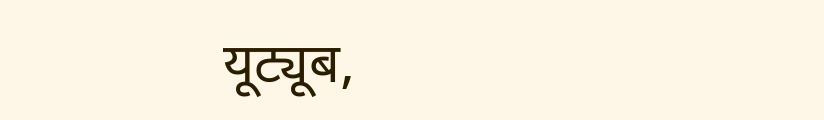यूट्यूब,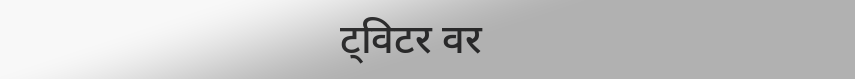ट्विटर वर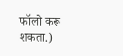फॉलो करू शकता.)